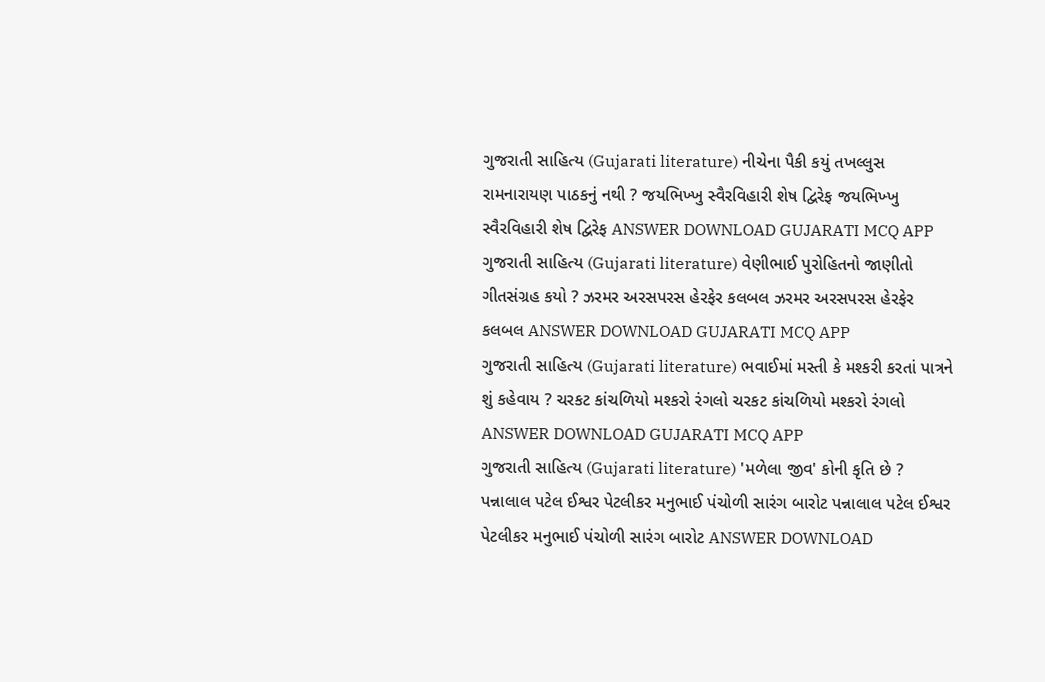ગુજરાતી સાહિત્ય (Gujarati literature) નીચેના પૈકી કયું તખલ્લુસ રામનારાયણ પાઠકનું નથી ? જયભિખ્ખુ સ્વૈરવિહારી શેષ દ્વિરેફ જયભિખ્ખુ સ્વૈરવિહારી શેષ દ્વિરેફ ANSWER DOWNLOAD GUJARATI MCQ APP
ગુજરાતી સાહિત્ય (Gujarati literature) વેણીભાઈ પુરોહિતનો જાણીતો ગીતસંગ્રહ કયો ? ઝરમર અરસપરસ હેરફેર કલબલ ઝરમર અરસપરસ હેરફેર કલબલ ANSWER DOWNLOAD GUJARATI MCQ APP
ગુજરાતી સાહિત્ય (Gujarati literature) ભવાઈમાં મસ્તી કે મશ્કરી કરતાં પાત્રને શું કહેવાય ? ચરકટ કાંચળિયો મશ્કરો રંગલો ચરકટ કાંચળિયો મશ્કરો રંગલો ANSWER DOWNLOAD GUJARATI MCQ APP
ગુજરાતી સાહિત્ય (Gujarati literature) 'મળેલા જીવ' કોની કૃતિ છે ? પન્નાલાલ પટેલ ઈશ્વર પેટલીકર મનુભાઈ પંચોળી સારંગ બારોટ પન્નાલાલ પટેલ ઈશ્વર પેટલીકર મનુભાઈ પંચોળી સારંગ બારોટ ANSWER DOWNLOAD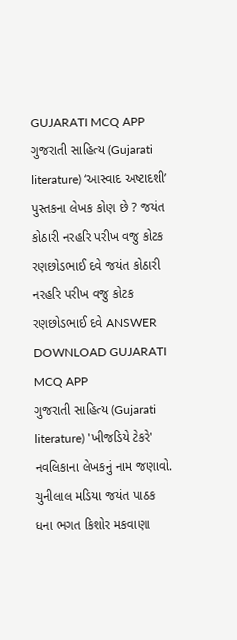GUJARATI MCQ APP
ગુજરાતી સાહિત્ય (Gujarati literature) ‘આસ્વાદ અષ્ટાદશી’ પુસ્તકના લેખક કોણ છે ? જયંત કોઠારી નરહરિ પરીખ વજુ કોટક રણછોડભાઈ દવે જયંત કોઠારી નરહરિ પરીખ વજુ કોટક રણછોડભાઈ દવે ANSWER DOWNLOAD GUJARATI MCQ APP
ગુજરાતી સાહિત્ય (Gujarati literature) 'ખીજડિયે ટેકરે' નવલિકાના લેખકનું નામ જણાવો. ચુનીલાલ મડિયા જયંત પાઠક ધના ભગત કિશોર મકવાણા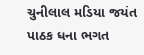ચુનીલાલ મડિયા જયંત પાઠક ધના ભગત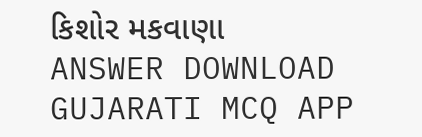કિશોર મકવાણા ANSWER DOWNLOAD GUJARATI MCQ APP